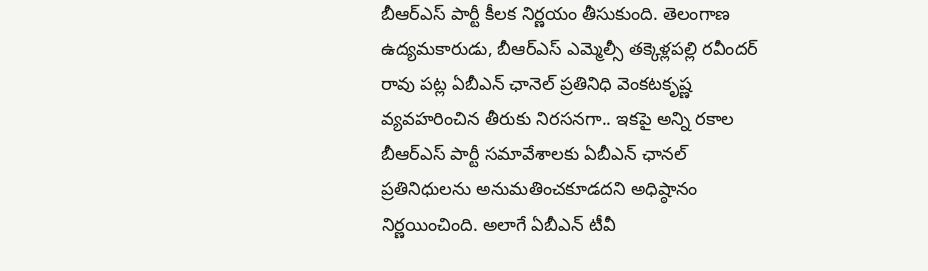బీఆర్ఎస్ పార్టీ కీలక నిర్ణయం తీసుకుంది. తెలంగాణ ఉద్యమకారుడు, బీఆర్ఎస్ ఎమ్మెల్సీ తక్కెళ్లపల్లి రవీందర్ రావు పట్ల ఏబీఎన్ ఛానెల్ ప్రతినిధి వెంకటకృష్ణ వ్యవహరించిన తీరుకు నిరసనగా.. ఇకపై అన్ని రకాల బీఆర్ఎస్ పార్టీ సమావేశాలకు ఏబీఎన్ ఛానల్ ప్రతినిధులను అనుమతించకూడదని అధిష్ఠానం నిర్ణయించింది. అలాగే ఏబీఎన్ టీవీ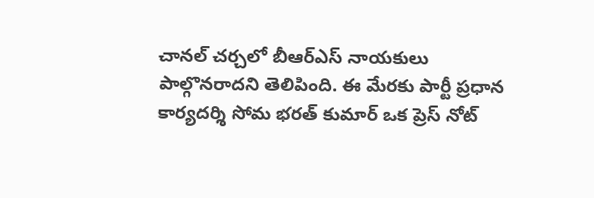చానల్ చర్చలో బీఆర్ఎస్ నాయకులు పాల్గొనరాదని తెలిపింది. ఈ మేరకు పార్టీ ప్రధాన కార్యదర్శి సోమ భరత్ కుమార్ ఒక ప్రెస్ నోట్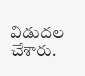విడుదల చేశారు.